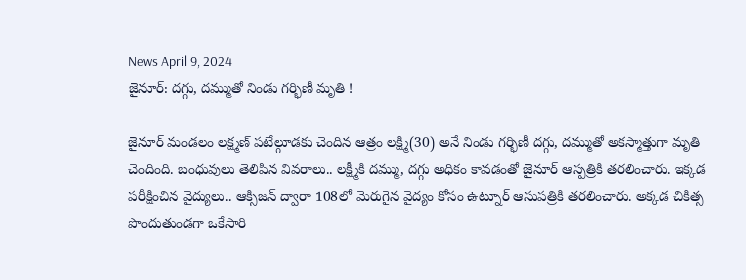News April 9, 2024
జైనూర్: దగ్గు, దమ్ముతో నిండు గర్భిణీ మృతి !

జైనూర్ మండలం లక్ష్మణ్ పటేల్గూడకు చెందిన ఆత్రం లక్ష్మి(30) అనే నిండు గర్భిణీ దగ్గు, దమ్ముతో అకస్మాత్తుగా మృతి చెందింది. బంధువులు తెలిపిన వివరాలు.. లక్ష్మీకి దమ్ము, దగ్గు అధికం కావడంతో జైనూర్ ఆస్పత్రికి తరలించారు. ఇక్కడ పరీక్షించిన వైద్యులు.. ఆక్సిజన్ ద్వారా 108లో మెరుగైన వైద్యం కోసం ఉట్నూర్ ఆసుపత్రికి తరలించారు. అక్కడ చికిత్స పొందుతుండగా ఒకేసారి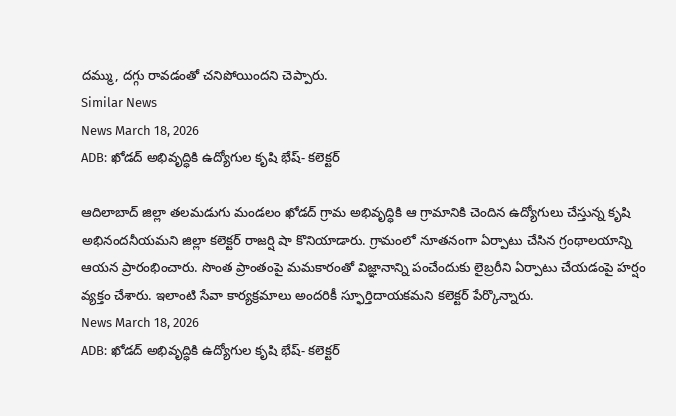దమ్ము, దగ్గు రావడంతో చనిపోయిందని చెప్పారు.
Similar News
News March 18, 2026
ADB: ఖోడద్ అభివృద్ధికి ఉద్యోగుల కృషి భేష్- కలెక్టర్

ఆదిలాబాద్ జిల్లా తలమడుగు మండలం ఖోడద్ గ్రామ అభివృద్ధికి ఆ గ్రామానికి చెందిన ఉద్యోగులు చేస్తున్న కృషి అభినందనీయమని జిల్లా కలెక్టర్ రాజర్షి షా కొనియాడారు. గ్రామంలో నూతనంగా ఏర్పాటు చేసిన గ్రంథాలయాన్ని ఆయన ప్రారంభించారు. సొంత ప్రాంతంపై మమకారంతో విజ్ఞానాన్ని పంచేందుకు లైబ్రరీని ఏర్పాటు చేయడంపై హర్షం వ్యక్తం చేశారు. ఇలాంటి సేవా కార్యక్రమాలు అందరికీ స్ఫూర్తిదాయకమని కలెక్టర్ పేర్కొన్నారు.
News March 18, 2026
ADB: ఖోడద్ అభివృద్ధికి ఉద్యోగుల కృషి భేష్- కలెక్టర్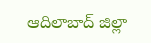ఆదిలాబాద్ జిల్లా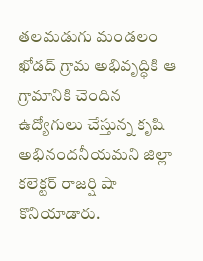తలమడుగు మండలం ఖోడద్ గ్రామ అభివృద్ధికి ఆ గ్రామానికి చెందిన ఉద్యోగులు చేస్తున్న కృషి అభినందనీయమని జిల్లా కలెక్టర్ రాజర్షి షా కొనియాడారు.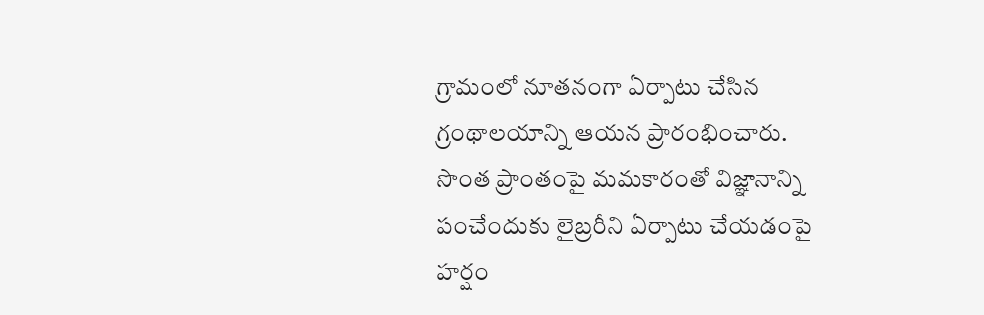గ్రామంలో నూతనంగా ఏర్పాటు చేసిన గ్రంథాలయాన్ని ఆయన ప్రారంభించారు. సొంత ప్రాంతంపై మమకారంతో విజ్ఞానాన్ని పంచేందుకు లైబ్రరీని ఏర్పాటు చేయడంపై హర్షం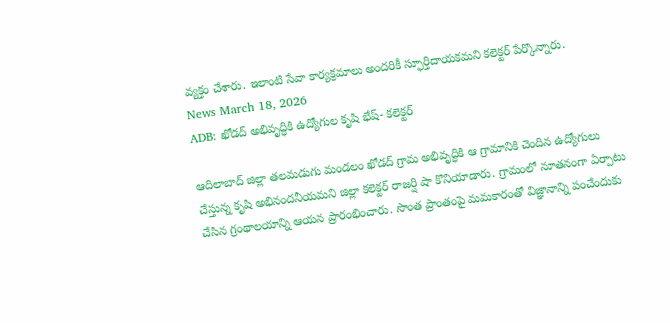వ్యక్తం చేశారు. ఇలాంటి సేవా కార్యక్రమాలు అందరికీ స్ఫూర్తిదాయకమని కలెక్టర్ పేర్కొన్నారు.
News March 18, 2026
ADB: ఖోడద్ అభివృద్ధికి ఉద్యోగుల కృషి భేష్- కలెక్టర్

ఆదిలాబాద్ జిల్లా తలమడుగు మండలం ఖోడద్ గ్రామ అభివృద్ధికి ఆ గ్రామానికి చెందిన ఉద్యోగులు చేస్తున్న కృషి అభినందనీయమని జిల్లా కలెక్టర్ రాజర్షి షా కొనియాడారు. గ్రామంలో నూతనంగా ఏర్పాటు చేసిన గ్రంథాలయాన్ని ఆయన ప్రారంభించారు. సొంత ప్రాంతంపై మమకారంతో విజ్ఞానాన్ని పంచేందుకు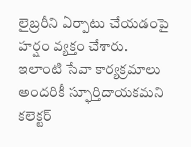లైబ్రరీని ఏర్పాటు చేయడంపై హర్షం వ్యక్తం చేశారు. ఇలాంటి సేవా కార్యక్రమాలు అందరికీ స్ఫూర్తిదాయకమని కలెక్టర్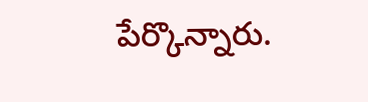పేర్కొన్నారు.